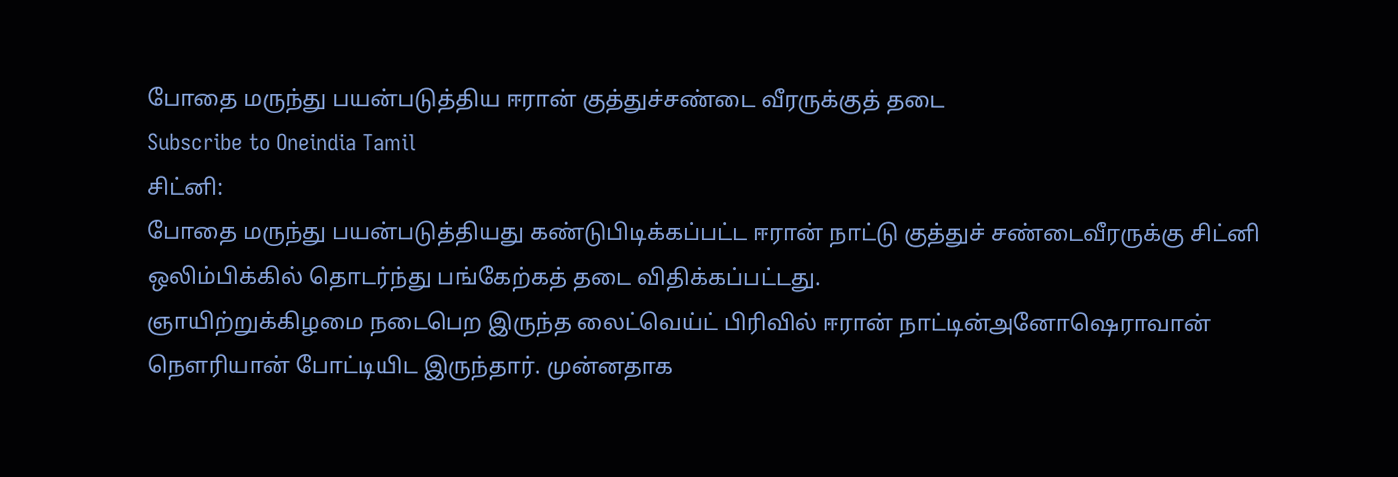போதை மருந்து பயன்படுத்திய ஈரான் குத்துச்சண்டை வீரருக்குத் தடை
Subscribe to Oneindia Tamil
சிட்னி:
போதை மருந்து பயன்படுத்தியது கண்டுபிடிக்கப்பட்ட ஈரான் நாட்டு குத்துச் சண்டைவீரருக்கு சிட்னி ஒலிம்பிக்கில் தொடர்ந்து பங்கேற்கத் தடை விதிக்கப்பட்டது.
ஞாயிற்றுக்கிழமை நடைபெற இருந்த லைட்வெய்ட் பிரிவில் ஈரான் நாட்டின்அனோஷெராவான் நெளரியான் போட்டியிட இருந்தார். முன்னதாக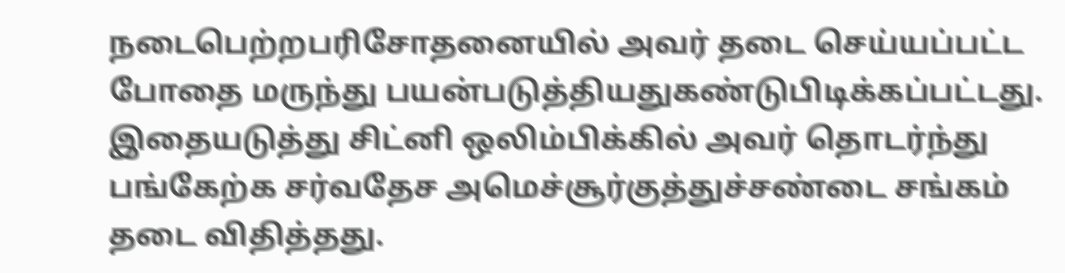நடைபெற்றபரிசோதனையில் அவர் தடை செய்யப்பட்ட போதை மருந்து பயன்படுத்தியதுகண்டுபிடிக்கப்பட்டது.
இதையடுத்து சிட்னி ஒலிம்பிக்கில் அவர் தொடர்ந்து பங்கேற்க சர்வதேச அமெச்சூர்குத்துச்சண்டை சங்கம் தடை விதித்தது.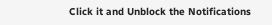Click it and Unblock the Notifications